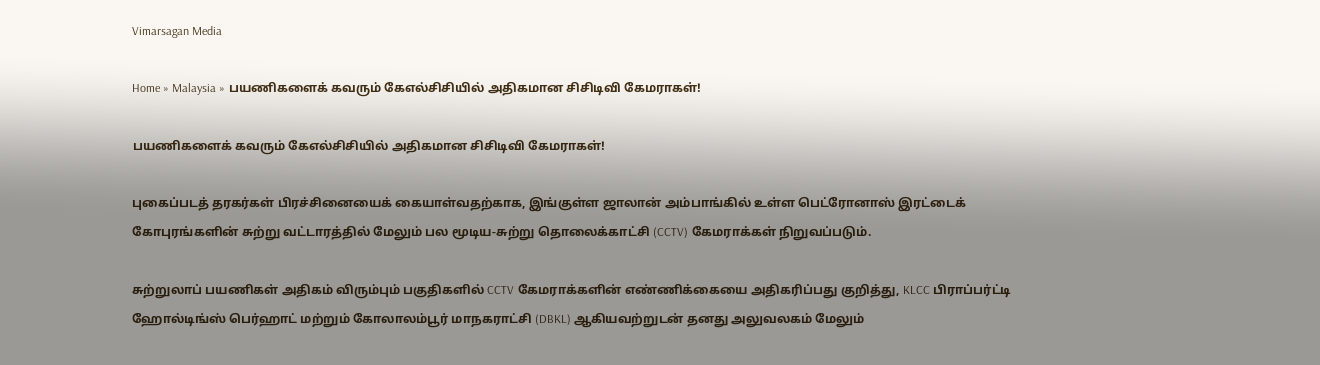Vimarsagan Media

Home » Malaysia » பயணிகளைக் கவரும் கேஎல்சிசியில் அதிகமான சிசிடிவி கேமராகள்!

பயணிகளைக் கவரும் கேஎல்சிசியில் அதிகமான சிசிடிவி கேமராகள்!

புகைப்படத் தரகர்கள் பிரச்சினையைக் கையாள்வதற்காக, இங்குள்ள ஜாலான் அம்பாங்கில் உள்ள பெட்ரோனாஸ் இரட்டைக் கோபுரங்களின் சுற்று வட்டாரத்தில் மேலும் பல மூடிய-சுற்று தொலைக்காட்சி (CCTV) கேமராக்கள் நிறுவப்படும்.

சுற்றுலாப் பயணிகள் அதிகம் விரும்பும் பகுதிகளில் CCTV கேமராக்களின் எண்ணிக்கையை அதிகரிப்பது குறித்து, KLCC பிராப்பர்ட்டி ஹோல்டிங்ஸ் பெர்ஹாட் மற்றும் கோலாலம்பூர் மாநகராட்சி (DBKL) ஆகியவற்றுடன் தனது அலுவலகம் மேலும்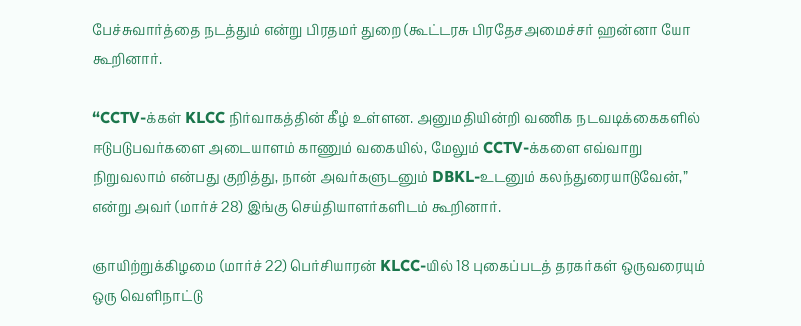பேச்சுவார்த்தை நடத்தும் என்று பிரதமர் துறை (கூட்டரசு பிரதேசஅமைச்சர் ஹன்னா யோ கூறினார்.

“CCTV-க்கள் KLCC நிர்வாகத்தின் கீழ் உள்ளன. அனுமதியின்றி வணிக நடவடிக்கைகளில் ஈடுபடுபவர்களை அடையாளம் காணும் வகையில், மேலும் CCTV-க்களை எவ்வாறு நிறுவலாம் என்பது குறித்து, நான் அவர்களுடனும் DBKL-உடனும் கலந்துரையாடுவேன்,” என்று அவர் (மார்ச் 28) இங்கு செய்தியாளர்களிடம் கூறினார்.

ஞாயிற்றுக்கிழமை (மார்ச் 22) பெர்சியாரன் KLCC-யில் 18 புகைப்படத் தரகர்கள் ஒருவரையும் ஒரு வெளிநாட்டு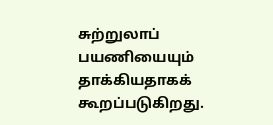சுற்றுலாப் பயணியையும் தாக்கியதாகக் கூறப்படுகிறது.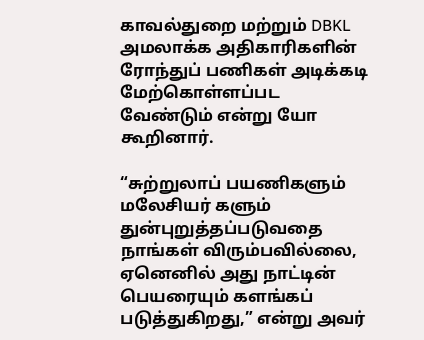காவல்துறை மற்றும் DBKL அமலாக்க அதிகாரிகளின் ரோந்துப் பணிகள் அடிக்கடி மேற்கொள்ளப்பட வேண்டும் என்று யோ கூறினார்.

“சுற்றுலாப் பயணிகளும் மலேசியர் களும் துன்புறுத்தப்படுவதை நாங்கள் விரும்பவில்லை, ஏனெனில் அது நாட்டின் பெயரையும் களங்கப் படுத்துகிறது,” என்று அவர்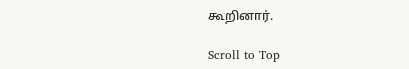கூறினார்.

Scroll to Top